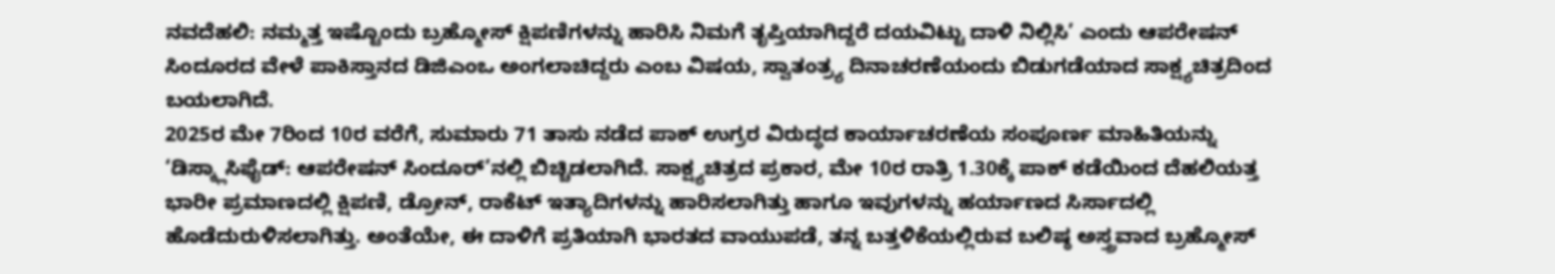ನವದೆಹಲಿ: ನಮ್ಮತ್ತ ಇಷ್ಟೊಂದು ಬ್ರಹ್ಮೋಸ್ ಕ್ಷಿಪಣಿಗಳನ್ನು ಹಾರಿಸಿ ನಿಮಗೆ ತೃಪ್ತಿಯಾಗಿದ್ದರೆ ದಯವಿಟ್ಟು ದಾಳಿ ನಿಲ್ಲಿಸಿ’ ಎಂದು ಆಪರೇಷನ್ ಸಿಂದೂರದ ವೇಳೆ ಪಾಕಿಸ್ತಾನದ ಡಿಜಿಎಂಒ ಅಂಗಲಾಚಿದ್ದರು ಎಂಬ ವಿಷಯ, ಸ್ವಾತಂತ್ರ್ಯ ದಿನಾಚರಣೆಯಂದು ಬಿಡುಗಡೆಯಾದ ಸಾಕ್ಷ್ಯಚಿತ್ರದಿಂದ ಬಯಲಾಗಿದೆ.
2025ರ ಮೇ 7ರಿಂದ 10ರ ವರೆಗೆ, ಸುಮಾರು 71 ತಾಸು ನಡೆದ ಪಾಕ್ ಉಗ್ರರ ವಿರುದ್ಧದ ಕಾರ್ಯಾಚರಣೆಯ ಸಂಪೂರ್ಣ ಮಾಹಿತಿಯನ್ನು ‘ಡಿಸ್ಕ್ಲಾಸಿಫೈಡ್: ಆಪರೇಷನ್ ಸಿಂದೂರ್’ನಲ್ಲಿ ಬಿಚ್ಚಿಡಲಾಗಿದೆ. ಸಾಕ್ಷ್ಯಚಿತ್ರದ ಪ್ರಕಾರ, ಮೇ 10ರ ರಾತ್ರಿ 1.30ಕ್ಕೆ ಪಾಕ್ ಕಡೆಯಿಂದ ದೆಹಲಿಯತ್ತ ಭಾರೀ ಪ್ರಮಾಣದಲ್ಲಿ ಕ್ಷಿಪಣಿ, ಡ್ರೋನ್, ರಾಕೆಟ್ ಇತ್ಯಾದಿಗಳನ್ನು ಹಾರಿಸಲಾಗಿತ್ತು ಹಾಗೂ ಇವುಗಳನ್ನು ಹರ್ಯಾಣದ ಸಿರ್ಸಾದಲ್ಲಿ ಹೊಡೆದುರುಳಿಸಲಾಗಿತ್ತು. ಅಂತೆಯೇ, ಈ ದಾಳಿಗೆ ಪ್ರತಿಯಾಗಿ ಭಾರತದ ವಾಯುಪಡೆ, ತನ್ನ ಬತ್ತಳಿಕೆಯಲ್ಲಿರುವ ಬಲಿಷ್ಠ ಅಸ್ತ್ರವಾದ ಬ್ರಹ್ಮೋಸ್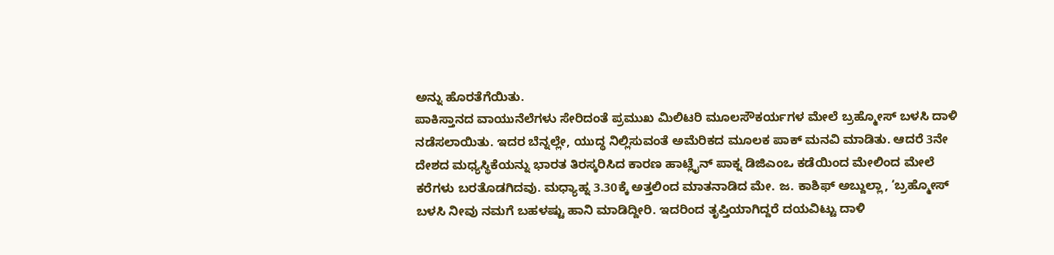ಅನ್ನು ಹೊರತೆಗೆಯಿತು.
ಪಾಕಿಸ್ತಾನದ ವಾಯುನೆಲೆಗಳು ಸೇರಿದಂತೆ ಪ್ರಮುಖ ಮಿಲಿಟರಿ ಮೂಲಸೌಕರ್ಯಗಳ ಮೇಲೆ ಬ್ರಹ್ಮೋಸ್ ಬಳಸಿ ದಾಳಿ ನಡೆಸಲಾಯಿತು. ಇದರ ಬೆನ್ನಲ್ಲೇ, ಯುದ್ಧ ನಿಲ್ಲಿಸುವಂತೆ ಅಮೆರಿಕದ ಮೂಲಕ ಪಾಕ್ ಮನವಿ ಮಾಡಿತು. ಆದರೆ 3ನೇ ದೇಶದ ಮಧ್ಯಸ್ಥಿಕೆಯನ್ನು ಭಾರತ ತಿರಸ್ಕರಿಸಿದ ಕಾರಣ ಹಾಟ್ಲೈನ್ ಪಾಕ್ನ ಡಿಜಿಎಂಒ ಕಡೆಯಿಂದ ಮೇಲಿಂದ ಮೇಲೆ ಕರೆಗಳು ಬರತೊಡಗಿದವು. ಮಧ್ಯಾಹ್ನ 3.30ಕ್ಕೆ ಅತ್ತಲಿಂದ ಮಾತನಾಡಿದ ಮೇ. ಜ. ಕಾಶಿಫ್ ಅಬ್ದುಲ್ಲಾ, ‘ಬ್ರಹ್ಮೋಸ್ ಬಳಸಿ ನೀವು ನಮಗೆ ಬಹಳಷ್ಟು ಹಾನಿ ಮಾಡಿದ್ದೀರಿ. ಇದರಿಂದ ತೃಪ್ತಿಯಾಗಿದ್ದರೆ ದಯವಿಟ್ಟು ದಾಳಿ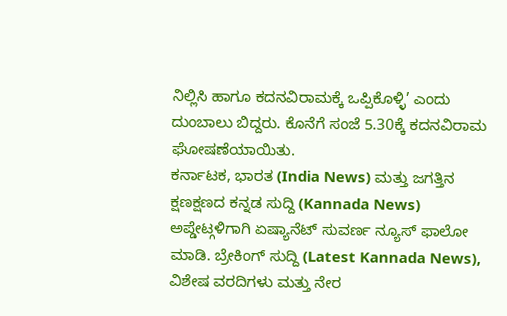ನಿಲ್ಲಿಸಿ ಹಾಗೂ ಕದನವಿರಾಮಕ್ಕೆ ಒಪ್ಪಿಕೊಳ್ಳಿ’ ಎಂದು ದುಂಬಾಲು ಬಿದ್ದರು. ಕೊನೆಗೆ ಸಂಜೆ 5.30ಕ್ಕೆ ಕದನವಿರಾಮ ಘೋಷಣೆಯಾಯಿತು.
ಕರ್ನಾಟಕ, ಭಾರತ (India News) ಮತ್ತು ಜಗತ್ತಿನ ಕ್ಷಣಕ್ಷಣದ ಕನ್ನಡ ಸುದ್ದಿ (Kannada News) ಅಪ್ಡೇಟ್ಗಳಿಗಾಗಿ ಏಷ್ಯಾನೆಟ್ ಸುವರ್ಣ ನ್ಯೂಸ್ ಫಾಲೋ ಮಾಡಿ. ಬ್ರೇಕಿಂಗ್ ಸುದ್ದಿ (Latest Kannada News), ವಿಶೇಷ ವರದಿಗಳು ಮತ್ತು ನೇರ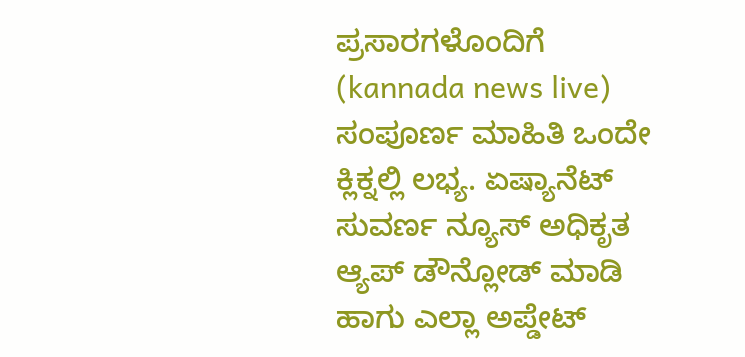ಪ್ರಸಾರಗಳೊಂದಿಗೆ (kannada news live) ಸಂಪೂರ್ಣ ಮಾಹಿತಿ ಒಂದೇ ಕ್ಲಿಕ್ನಲ್ಲಿ ಲಭ್ಯ. ಏಷ್ಯಾನೆಟ್ ಸುವರ್ಣ ನ್ಯೂಸ್ ಅಧಿಕೃತ ಆ್ಯಪ್ ಡೌನ್ಲೋಡ್ ಮಾಡಿ ಹಾಗು ಎಲ್ಲಾ ಅಪ್ಡೇಟ್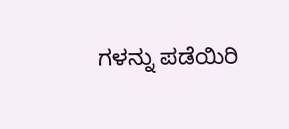ಗಳನ್ನು ಪಡೆಯಿರಿ